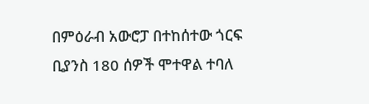በምዕራብ አውሮፓ በተከሰተው ጎርፍ ቢያንስ 180 ሰዎች ሞተዋል ተባለ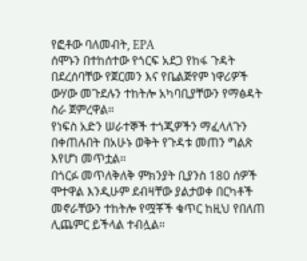የፎቶው ባለመብት, EPA
ሰሞኑን በተከሰተው የጎርፍ አደጋ የከፋ ጉዳት በደረሰባቸው የጀርመን እና የቤልጅየም ነዋሪዎች ውሃው መጉደሉን ተከትሎ አካባቢያቸውን የማፅዳት ስራ ጀምረዋል።
የነፍስ አድን ሠራተኞች ተጎጂዎችን ማፈላለጉን በቀጠሉበት በአሁኑ ወቅት የጉዳቱ መጠን ግልጽ እየሆነ መጥቷል።
በጎርፉ መጥለቅለቅ ምክንያት ቢያንስ 180 ሰዎች ሞተዋል እንዲሁም ደብዛቸው ያልታወቀ በርካቶች መኖራቸውን ተከትሎ የሟቾች ቁጥር ከዚህ የበለጠ ሊጨምር ይችላል ተብሏል።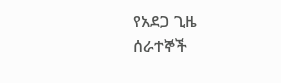የአደጋ ጊዜ ሰራተኞች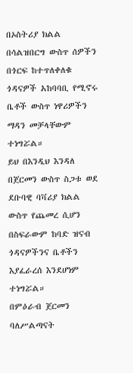በኦስትሪያ ክልል በሳልዝበርግ ውስጥ ሰዎችን በጎርፍ ከተጥለቀለቁ ጎዳናዎች አከባባቢ የሚኖሩ ቤቶች ውስጥ ነዋሪዎችን ማዳን መቻላቸውም ተነግሯል።
ይህ በእንዲህ እንዳለ በጀርመን ውስጥ ስጋቱ ወደ ደቡባዊ ባቫሪያ ክልል ውስጥ የጨመረ ሲሆን በስፍራውም ከባድ ዝናብ ጎዳናዎችንና ቤቶችን እያፈራረሰ እንደሆነም ተነግሯል።
በምዕራብ ጀርመን ባለሥልጣናት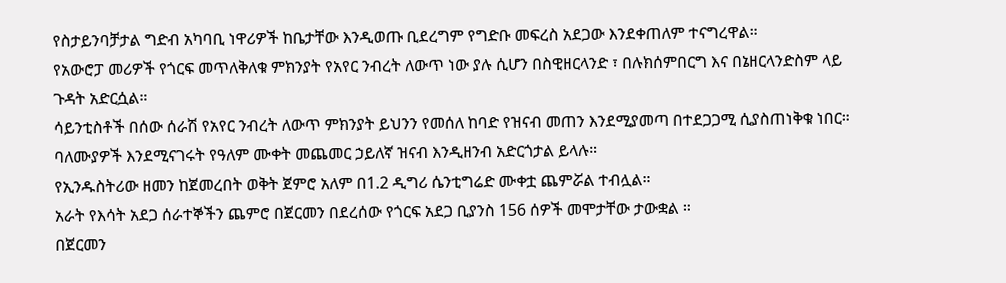የስታይንባቻታል ግድብ አካባቢ ነዋሪዎች ከቤታቸው እንዲወጡ ቢደረግም የግድቡ መፍረስ አደጋው እንደቀጠለም ተናግረዋል።
የአውሮፓ መሪዎች የጎርፍ መጥለቅለቁ ምክንያት የአየር ንብረት ለውጥ ነው ያሉ ሲሆን በስዊዘርላንድ ፣ በሉክሰምበርግ እና በኔዘርላንድስም ላይ ጉዳት አድርሷል።
ሳይንቲስቶች በሰው ሰራሽ የአየር ንብረት ለውጥ ምክንያት ይህንን የመሰለ ከባድ የዝናብ መጠን እንደሚያመጣ በተደጋጋሚ ሲያስጠነቅቁ ነበር።
ባለሙያዎች እንደሚናገሩት የዓለም ሙቀት መጨመር ኃይለኛ ዝናብ እንዲዘንብ አድርጎታል ይላሉ።
የኢንዱስትሪው ዘመን ከጀመረበት ወቅት ጀምሮ አለም በ1.2 ዲግሪ ሴንቲግሬድ ሙቀቷ ጨምሯል ተብሏል።
አራት የእሳት አደጋ ሰራተኞችን ጨምሮ በጀርመን በደረሰው የጎርፍ አደጋ ቢያንስ 156 ሰዎች መሞታቸው ታውቋል ።
በጀርመን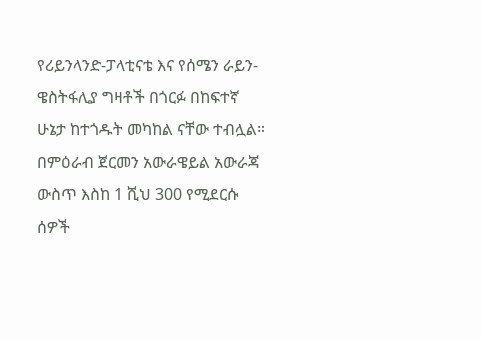የሪይንላንድ-ፓላቲናቴ እና የሰሜን ራይን-ዌስትፋሊያ ግዛቶች በጎርፉ በከፍተኛ ሁኔታ ከተጎዱት መካከል ናቸው ተብሏል።
በምዕራብ ጀርመን አውራዌይል አውራጃ ውስጥ እስከ 1 ሺህ 300 የሚደርሱ ሰዎች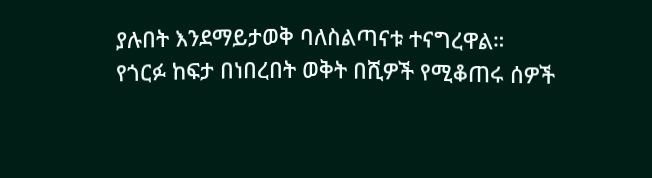ያሉበት እንደማይታወቅ ባለስልጣናቱ ተናግረዋል።
የጎርፉ ከፍታ በነበረበት ወቅት በሺዎች የሚቆጠሩ ሰዎች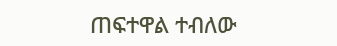ጠፍተዋል ተብለው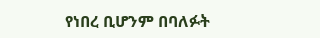የነበረ ቢሆንም በባለፉት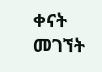ቀናት መገኘት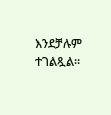እንደቻሉም ተገልጿል።